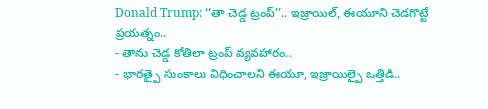Donald Trump: ‘‘తా చెడ్డ ట్రంప్’’.. ఇజ్రాయిల్, ఈయూని చెడగొట్టే ప్రయత్నం..
- తాను చెడ్డ కోతిలా ట్రంప్ వ్యవహారం..
- భారత్పై సుంకాలు విధించాలని ఈయూ, ఇజ్రాయిల్పై ఒత్తిడి..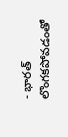- భారత్ లొంగకపోవడంతో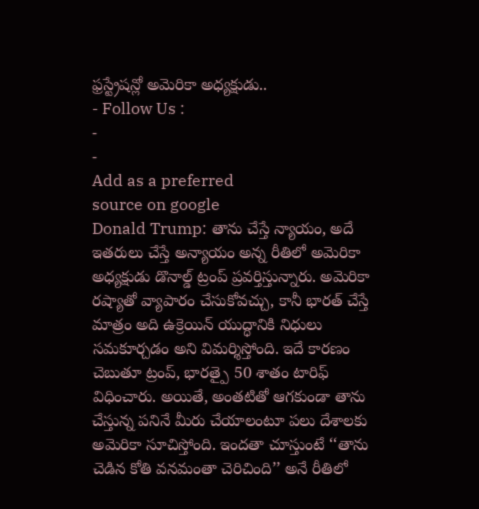ఫ్రస్ట్రేషన్లో అమెరికా అధ్యక్షుడు..
- Follow Us :
-
-
Add as a preferred
source on google
Donald Trump: తాను చేస్తే న్యాయం, అదే ఇతరులు చేస్తే అన్యాయం అన్న రీతిలో అమెరికా అధ్యక్షుడు డొనాల్డ్ ట్రంప్ ప్రవర్తిస్తున్నారు. అమెరికా రష్యాతో వ్యాపారం చేసుకోవచ్చు, కానీ భారత్ చేస్తే మాత్రం అది ఉక్రెయిన్ యుద్ధానికి నిధులు సమకూర్చడం అని విమర్శిస్తోంది. ఇదే కారణం చెబుతూ ట్రంప్, భారత్పై 50 శాతం టారిఫ్ విధించారు. అయితే, అంతటితో ఆగకుండా తాను చేస్తున్న పనినే మీరు చేయాలంటూ పలు దేశాలకు అమెరికా సూచిస్తోంది. ఇందతా చూస్తుంటే ‘‘తాను చెడిన కోతి వనమంతా చెరిచింది’’ అనే రీతిలో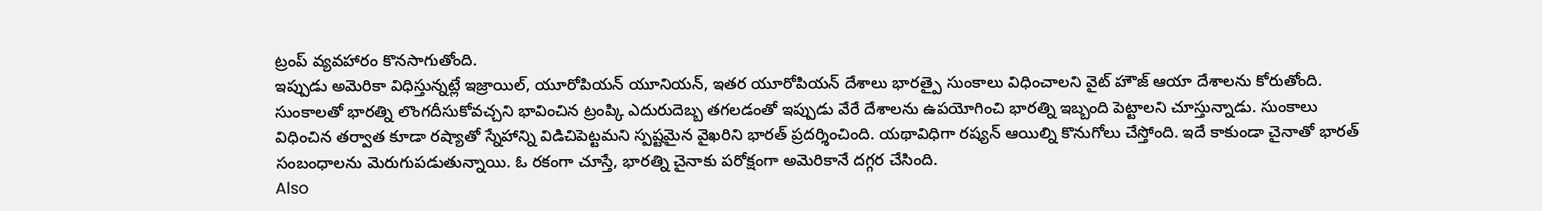ట్రంప్ వ్యవహారం కొనసాగుతోంది.
ఇప్పుడు అమెరికా విధిస్తున్నట్లే ఇజ్రాయిల్, యూరోపియన్ యూనియన్, ఇతర యూరోపియన్ దేశాలు భారత్పై సుంకాలు విధించాలని వైట్ హౌజ్ ఆయా దేశాలను కోరుతోంది. సుంకాలతో భారత్ని లొంగదీసుకోవచ్చని భావించిన ట్రంప్కి ఎదురుదెబ్బ తగలడంతో ఇప్పుడు వేరే దేశాలను ఉపయోగించి భారత్ని ఇబ్బంది పెట్టాలని చూస్తున్నాడు. సుంకాలు విధించిన తర్వాత కూడా రష్యాతో స్నేహాన్ని విడిచిపెట్టమని స్పష్టమైన వైఖరిని భారత్ ప్రదర్శించింది. యథావిధిగా రష్యన్ ఆయిల్ని కొనుగోలు చేస్తోంది. ఇదే కాకుండా చైనాతో భారత్ సంబంధాలను మెరుగుపడుతున్నాయి. ఓ రకంగా చూస్తే, భారత్ని చైనాకు పరోక్షంగా అమెరికానే దగ్గర చేసింది.
Also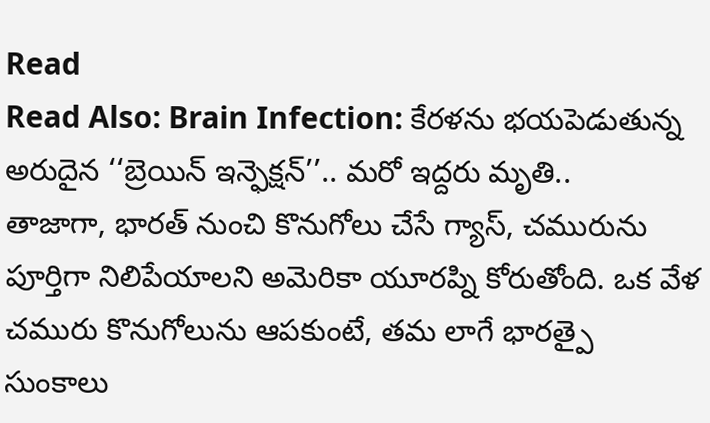Read
Read Also: Brain Infection: కేరళను భయపెడుతున్న అరుదైన ‘‘బ్రెయిన్ ఇన్ఫెక్షన్’’.. మరో ఇద్దరు మృతి..
తాజాగా, భారత్ నుంచి కొనుగోలు చేసే గ్యాస్, చమురును పూర్తిగా నిలిపేయాలని అమెరికా యూరప్ని కోరుతోంది. ఒక వేళ చమురు కొనుగోలును ఆపకుంటే, తమ లాగే భారత్పై సుంకాలు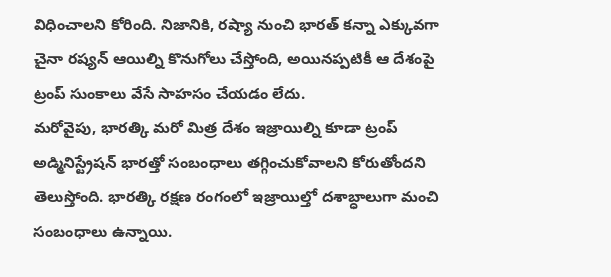విధించాలని కోరింది. నిజానికి, రష్యా నుంచి భారత్ కన్నా ఎక్కువగా చైనా రష్యన్ ఆయిల్ని కొనుగోలు చేస్తోంది, అయినప్పటికీ ఆ దేశంపై ట్రంప్ సుంకాలు వేసే సాహసం చేయడం లేదు.
మరోవైపు, భారత్కి మరో మిత్ర దేశం ఇజ్రాయిల్ని కూడా ట్రంప్ అడ్మినిస్ట్రేషన్ భారత్తో సంబంధాలు తగ్గించుకోవాలని కోరుతోందని తెలుస్తోంది. భారత్కి రక్షణ రంగంలో ఇజ్రాయిల్తో దశాబ్ధాలుగా మంచి సంబంధాలు ఉన్నాయి.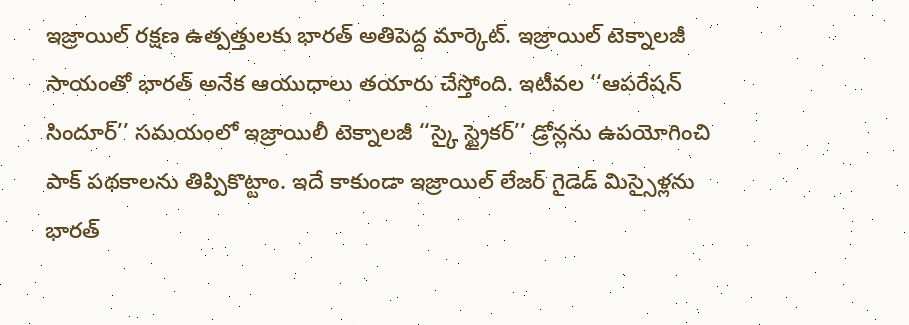ఇజ్రాయిల్ రక్షణ ఉత్పత్తులకు భారత్ అతిపెద్ద మార్కెట్. ఇజ్రాయిల్ టెక్నాలజీ సాయంతో భారత్ అనేక ఆయుధాలు తయారు చేస్తోంది. ఇటీవల ‘‘ఆపరేషన్ సిందూర్’’ సమయంలో ఇజ్రాయిలీ టెక్నాలజీ ‘‘స్కై స్ట్రైకర్’’ డ్రోన్లను ఉపయోగించి పాక్ పథకాలను తిప్పికొట్టాం. ఇదే కాకుండా ఇజ్రాయిల్ లేజర్ గైడెడ్ మిస్సైళ్లను భారత్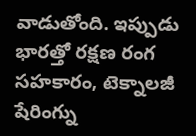వాడుతోంది. ఇప్పుడు భారత్తో రక్షణ రంగ సహకారం, టెక్నాలజీ షేరింగ్ను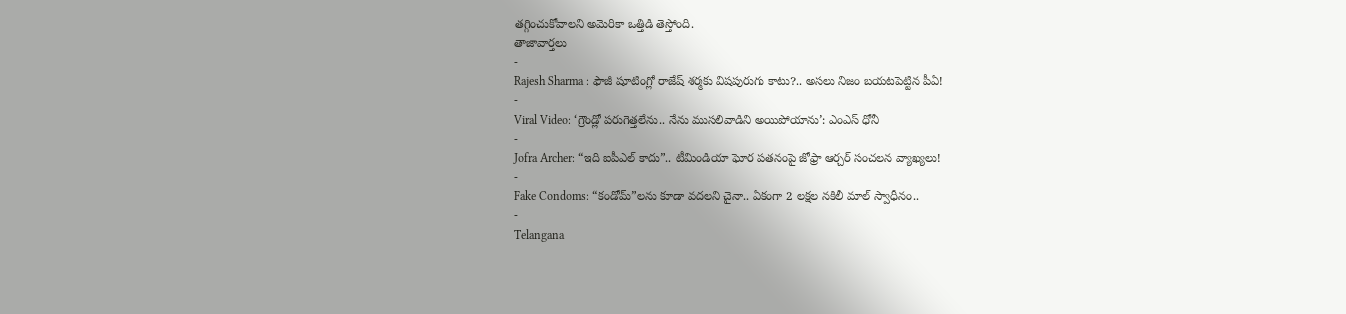తగ్గించుకోవాలని అమెరికా ఒత్తిడి తెస్తోంది.
తాజావార్తలు
-
Rajesh Sharma : ఫౌజీ షూటింగ్లో రాజేష్ శర్మకు విషపురుగు కాటు?.. అసలు నిజం బయటపెట్టిన పీఏ!
-
Viral Video: ‘గ్రౌండ్లో పరుగెత్తలేను.. నేను ముసలివాడిని అయిపోయాను’: ఎంఎస్ ధోనీ
-
Jofra Archer: “ఇది ఐపీఎల్ కాదు”.. టీమిండియా ఘోర పతనంపై జోఫ్రా ఆర్చర్ సంచలన వ్యాఖ్యలు!
-
Fake Condoms: “కండోమ్”లను కూడా వదలని చైనా.. ఏకంగా 2 లక్షల నకిలీ మాల్ స్వాధీనం..
-
Telangana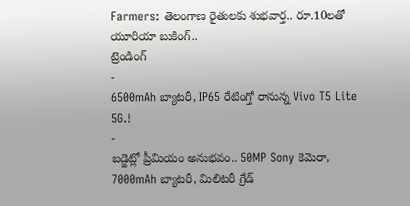Farmers: తెలంగాణ రైతులకు శుభవార్త.. రూ.10లతో యూరియా బుకింగ్..
ట్రెండింగ్
-
6500mAh బ్యాటరీ, IP65 రేటింగ్తో రానున్న Vivo T5 Lite 5G.!
-
బడ్జెట్లో ప్రీమియం అనుభవం.. 50MP Sony కెమెరా, 7000mAh బ్యాటరీ, మిలిటరీ గ్రేడ్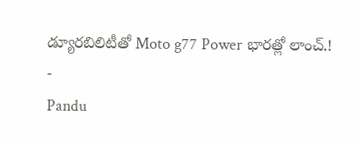డ్యూరబిలిటీతో Moto g77 Power భారత్లో లాంచ్.!
-
Pandu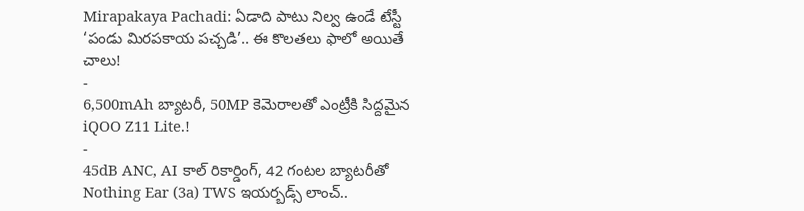Mirapakaya Pachadi: ఏడాది పాటు నిల్వ ఉండే టేస్టీ ‘పండు మిరపకాయ పచ్చడి’.. ఈ కొలతలు ఫాలో అయితే చాలు!
-
6,500mAh బ్యాటరీ, 50MP కెమెరాలతో ఎంట్రీకి సిద్దమైన iQOO Z11 Lite.!
-
45dB ANC, AI కాల్ రికార్డింగ్, 42 గంటల బ్యాటరీతో Nothing Ear (3a) TWS ఇయర్బడ్స్ లాంచ్..